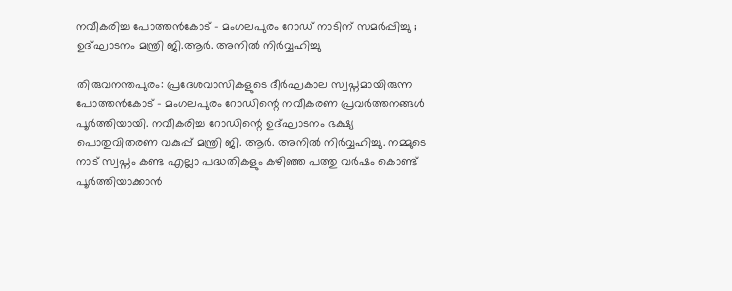നവീകരിച്ച പോത്തൻകോട് – മംഗലപുരം റോഡ് നാടിന് സമർപ്പിച്ചു ; ഉദ്ഘാടനം മന്ത്രി ജി.ആർ. അനിൽ നിർവ്വഹിച്ചു

തിരുവനന്തപുരം: പ്രദേശവാസികളുടെ ദീർഘകാല സ്വപ്നമായിരുന്ന പോത്തൻകോട് – മംഗലപുരം റോഡിന്റെ നവീകരണ പ്രവർത്തനങ്ങൾ പൂർത്തിയായി. നവീകരിച്ച റോഡിന്റെ ഉദ്ഘാടനം ഭക്ഷ്യ പൊതുവിതരണ വകുപ്പ് മന്ത്രി ജി. ആർ. അനിൽ നിർവ്വഹിച്ചു. നമ്മുടെ നാട് സ്വപ്നം കണ്ട എല്ലാ പദ്ധതികളും കഴിഞ്ഞ പത്തു വർഷം കൊണ്ട് പൂർത്തിയാക്കാൻ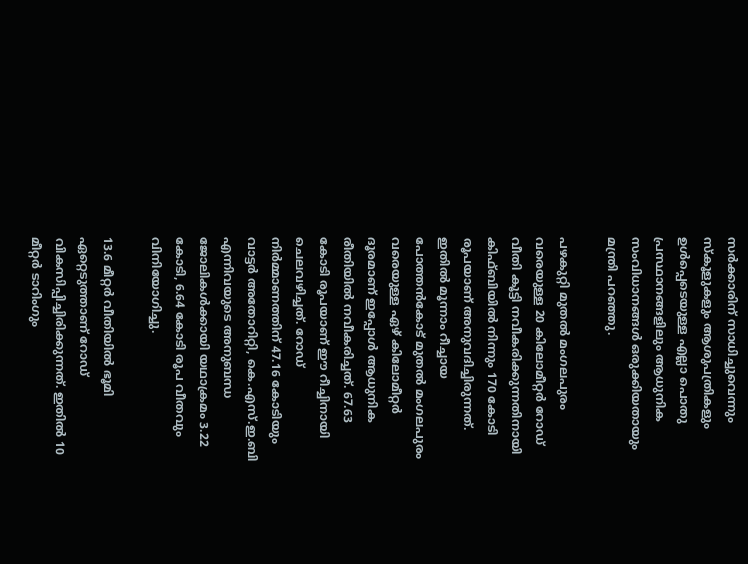സർക്കാരിന് സാധിച്ചുവെന്നും സ്കൂളുകളും ആശുപത്രികളും ഉൾപ്പെടെയുള്ള എല്ലാ പൊതു പ്രസ്ഥാനങ്ങളിലും ആധുനിക സംവിധാനങ്ങൾ ഒരുക്കിയതായും മന്ത്രി പറഞ്ഞു.

പഴകുറ്റി മുതൽ മംഗലപുരം വരെയുള്ള 20 കിലോമീറ്റർ റോഡ് വീതി കൂട്ടി നവീകരിക്കുന്നതിനായി കിഫ്ബിയിൽ നിന്നും 170 കോടി രൂപയാണ് അനുവദിച്ചിരുന്നത്. ഇതിൽ മൂന്നാം റീച്ചായ പോത്തൻകോട് മുതൽ മംഗലപുരം വരെയുള്ള ഏഴ് കിലോമീറ്റർ ദൂരമാണ് ഇപ്പോൾ ആധുനിക രീതിയിൽ നവീകരിച്ചത്. 67.63 കോടി രൂപയാണ് ഈ റീച്ചിനായി ചെലവഴിച്ചത്. റോഡ് നിർമ്മാണത്തിന് 47.16 കോടിയും വാട്ടർ അതോറിറ്റി, കെ.എസ്.ഇ.ബി എന്നിവയുടെ അനുബന്ധ ജോലികൾക്കായി യഥാക്രമം 3.22 കോടി, 6.64 കോടി രൂപ വീതവും വിനിയോഗിച്ചു.

13.6 മീറ്റർ വീതിയിൽ ഭൂമി ഏറ്റെടുത്താണ് റോഡ് വികസിപ്പിച്ചിരിക്കുന്നത്. ഇതിൽ 10 മീറ്റർ ടാറിംഗും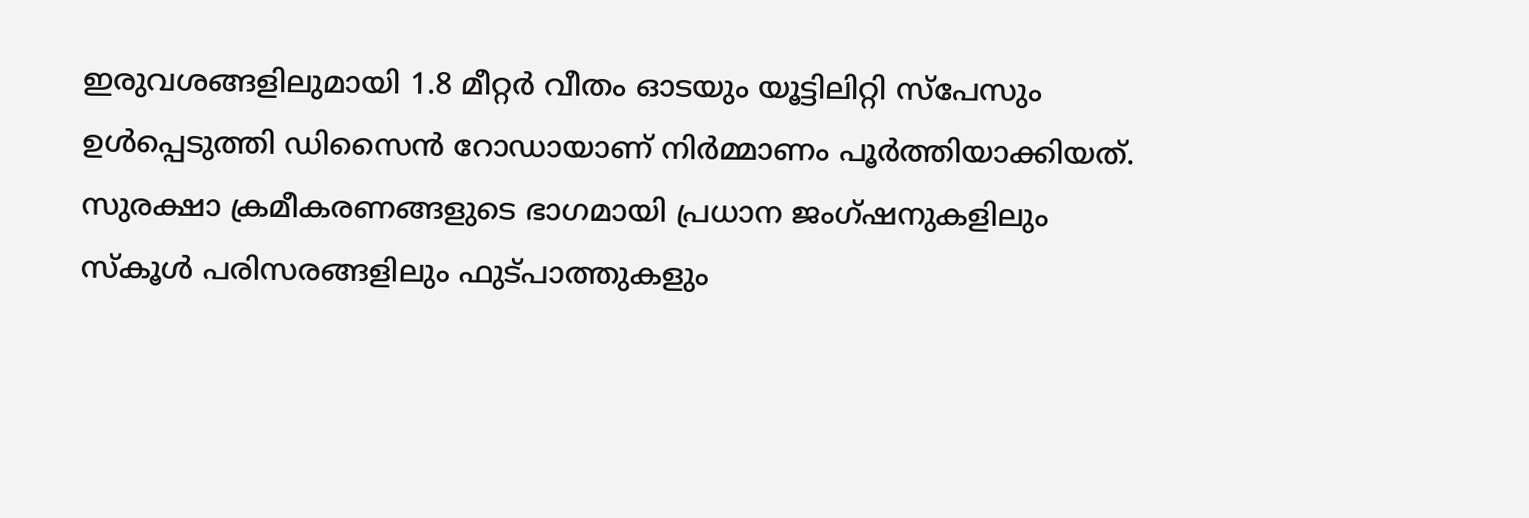ഇരുവശങ്ങളിലുമായി 1.8 മീറ്റർ വീതം ഓടയും യൂട്ടിലിറ്റി സ്പേസും ഉൾപ്പെടുത്തി ഡിസൈൻ റോഡായാണ് നിർമ്മാണം പൂർത്തിയാക്കിയത്. സുരക്ഷാ ക്രമീകരണങ്ങളുടെ ഭാഗമായി പ്രധാന ജംഗ്ഷനുകളിലും സ്കൂൾ പരിസരങ്ങളിലും ഫുട്പാത്തുകളും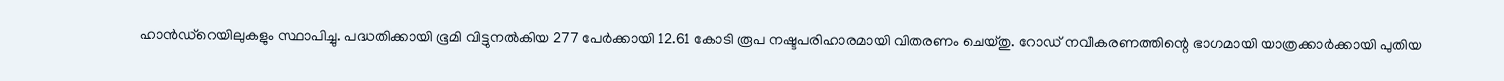ഹാൻഡ്റെയിലുകളും സ്ഥാപിച്ചു. പദ്ധതിക്കായി ഭൂമി വിട്ടുനൽകിയ 277 പേർക്കായി 12.61 കോടി രൂപ നഷ്ടപരിഹാരമായി വിതരണം ചെയ്തു. റോഡ് നവീകരണത്തിന്റെ ഭാഗമായി യാത്രക്കാർക്കായി പുതിയ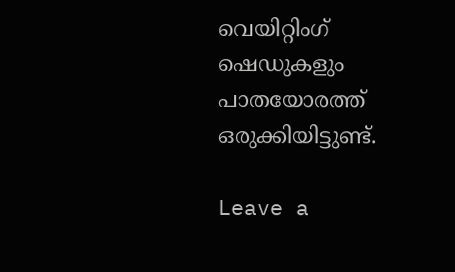വെയിറ്റിംഗ് ഷെഡുകളും പാതയോരത്ത് ഒരുക്കിയിട്ടുണ്ട്.

Leave a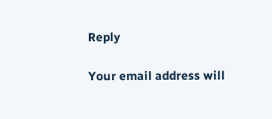Reply

Your email address will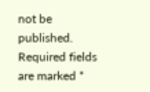not be published. Required fields are marked *